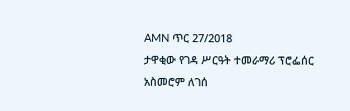AMN ጥር 27/2018
ታዋቂው የገዳ ሥርዓት ተመራማሪ ፕሮፌሰር አስመሮም ለገሰ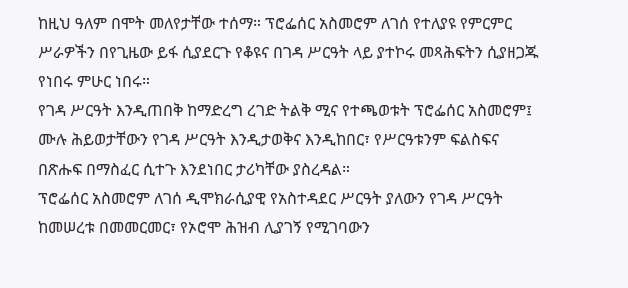ከዚህ ዓለም በሞት መለየታቸው ተሰማ። ፕሮፌሰር አስመሮም ለገሰ የተለያዩ የምርምር ሥራዎችን በየጊዜው ይፋ ሲያደርጉ የቆዩና በገዳ ሥርዓት ላይ ያተኮሩ መጻሕፍትን ሲያዘጋጁ የነበሩ ምሁር ነበሩ።
የገዳ ሥርዓት እንዲጠበቅ ከማድረግ ረገድ ትልቅ ሚና የተጫወቱት ፕሮፌሰር አስመሮም፤ ሙሉ ሕይወታቸውን የገዳ ሥርዓት እንዲታወቅና እንዲከበር፣ የሥርዓቱንም ፍልስፍና በጽሑፍ በማስፈር ሲተጉ እንደነበር ታሪካቸው ያስረዳል።
ፕሮፌሰር አስመሮም ለገሰ ዲሞክራሲያዊ የአስተዳደር ሥርዓት ያለውን የገዳ ሥርዓት ከመሠረቱ በመመርመር፣ የኦሮሞ ሕዝብ ሊያገኝ የሚገባውን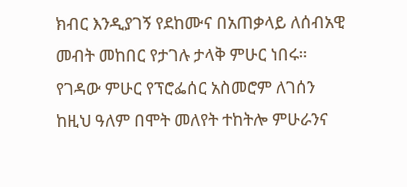ክብር እንዲያገኝ የደከሙና በአጠቃላይ ለሰብአዊ መብት መከበር የታገሉ ታላቅ ምሁር ነበሩ።
የገዳው ምሁር የፕሮፌሰር አስመሮም ለገሰን ከዚህ ዓለም በሞት መለየት ተከትሎ ምሁራንና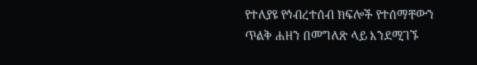የተለያዩ የኅብረተሰብ ክፍሎች የተሰማቸውን ጥልቅ ሐዘን በመግለጽ ላይ እንደሚገኙ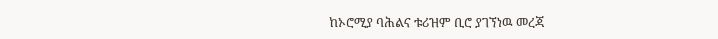ከኦሮሚያ ባሕልና ቱሪዝም ቢሮ ያገኘነዉ መረጃ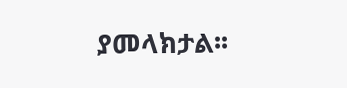ያመላክታል፡፡